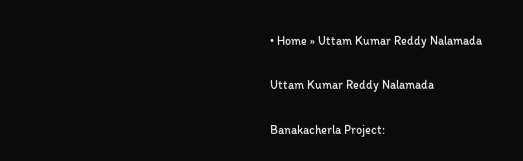• Home » Uttam Kumar Reddy Nalamada

Uttam Kumar Reddy Nalamada

Banakacherla Project: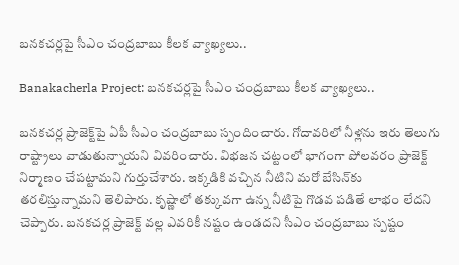బనకచర్లపై సీఎం చంద్రబాబు కీలక వ్యాఖ్యలు..

Banakacherla Project: బనకచర్లపై సీఎం చంద్రబాబు కీలక వ్యాఖ్యలు..

బనకచర్ల ప్రాజెక్ట్‌పై ఏపీ సీఎం చంద్రబాబు స్పందించారు. గోదావరిలో నీళ్లను ఇరు తెలుగు రాష్ట్రాలు వాడుతున్నాయని వివరించారు. విభజన చట్టంలో భాగంగా పోలవరం ప్రాజెక్ట్ నిర్మాణం చేపట్టామని గుర్తుచేశారు. ఇక్కడికి వచ్చిన నీటిని మరో బేసిన్‌కు తరలిస్తున్నామని తెలిపారు. కృష్ణాలో తక్కువగా ఉన్న నీటిపై గొడవ పడితే లాభం లేదని చెప్పారు. బనకచర్ల ప్రాజెక్ట్‌ వల్ల ఎవరికీ నష్టం ఉండదని సీఎం చంద్రబాబు స్పష్టం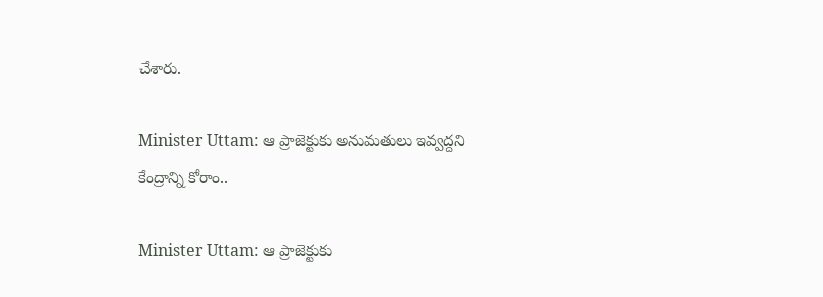చేశారు.

Minister Uttam: ఆ ప్రాజెక్టుకు అనుమతులు ఇవ్వద్దని కేంద్రాన్ని కోరాం..

Minister Uttam: ఆ ప్రాజెక్టుకు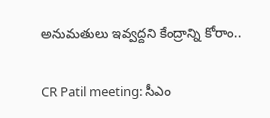అనుమతులు ఇవ్వద్దని కేంద్రాన్ని కోరాం..

CR Patil meeting: సీఎం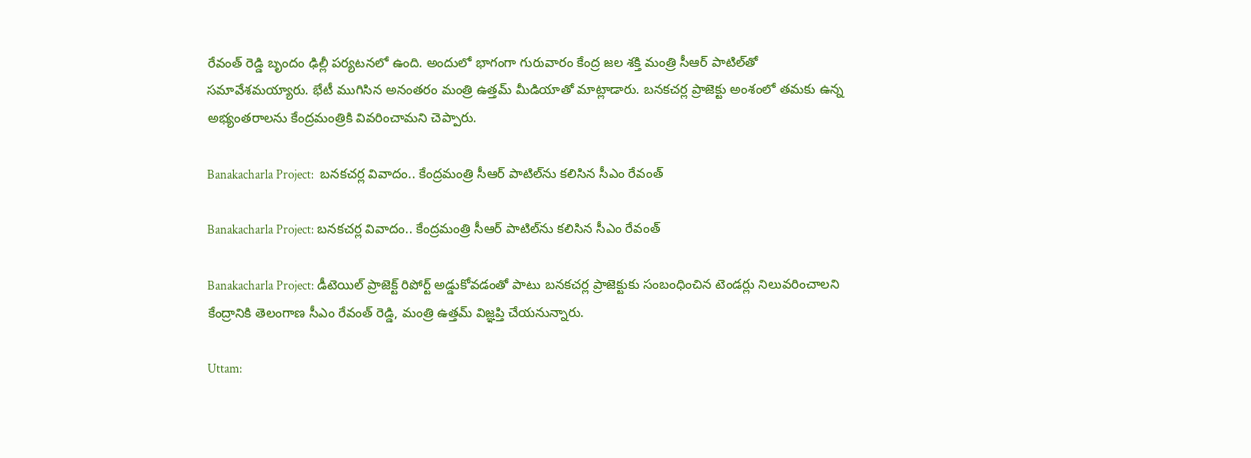రేవంత్ రెడ్డి బృందం ఢిల్లీ పర్యటనలో ఉంది. అందులో భాగంగా గురువారం కేంద్ర జల శక్తి మంత్రి సీఆర్ పాటిల్‌తో సమావేశమయ్యారు. భేటీ ముగిసిన అనంతరం మంత్రి ఉత్తమ్ మీడియాతో మాట్లాడారు. బనకచర్ల ప్రాజెక్టు అంశంలో తమకు ఉన్న అభ్యంతరాలను కేంద్రమంత్రికి వివరించామని చెప్పారు.

Banakacharla Project:  బనకచర్ల వివాదం.. కేంద్రమంత్రి సీఆర్‌ పాటిల్‌ను కలిసిన సీఎం రేవంత్

Banakacharla Project: బనకచర్ల వివాదం.. కేంద్రమంత్రి సీఆర్‌ పాటిల్‌ను కలిసిన సీఎం రేవంత్

Banakacharla Project: డీటెయిల్ ప్రాజెక్ట్ రిపోర్ట్ అడ్డుకోవడంతో పాటు బనకచర్ల ప్రాజెక్టుకు సంబంధించిన టెండర్లు నిలువరించాలని కేంద్రానికి తెలంగాణ సీఎం రేవంత్ రెడ్డి, మంత్రి ఉత్తమ్ విజ్ఞప్తి చేయనున్నారు.

Uttam: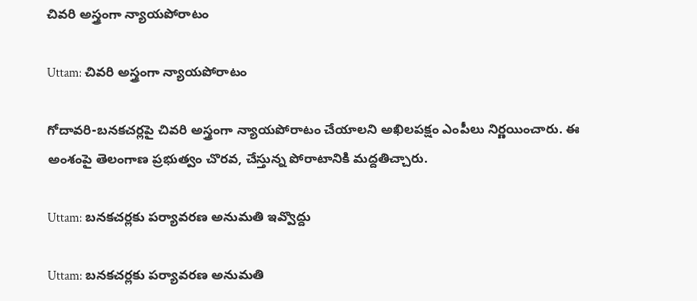చివరి అస్త్రంగా న్యాయపోరాటం

Uttam: చివరి అస్త్రంగా న్యాయపోరాటం

గోదావరి-బనకచర్లపై చివరి అస్త్రంగా న్యాయపోరాటం చేయాలని అఖిలపక్షం ఎంపీలు నిర్ణయించారు. ఈ అంశంపై తెలంగాణ ప్రభుత్వం చొరవ, చేస్తున్న పోరాటానికి మద్దతిచ్చారు.

Uttam: బనకచర్లకు పర్యావరణ అనుమతి ఇవ్వొద్దు

Uttam: బనకచర్లకు పర్యావరణ అనుమతి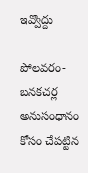ఇవ్వొద్దు

పోలవరం-బనకచర్ల అనుసంధానం కోసం చేపట్టిన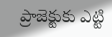ప్రాజెక్టుకు ఎట్టి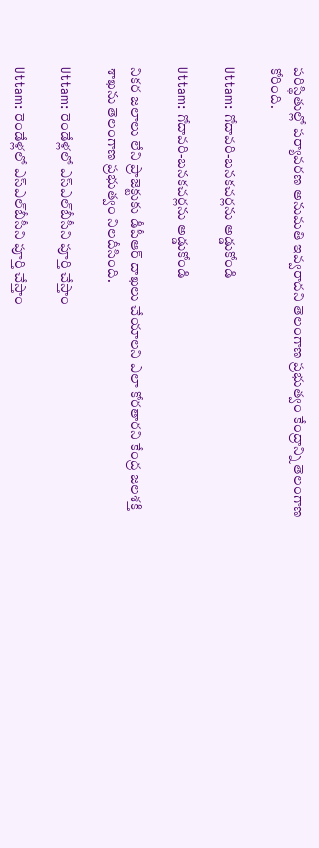పరిస్థితుల్లో పర్యావరణ అనుమతి ఇవ్వరాదని తెలంగాణ ప్రభుత్వం కేంద్రాన్ని తెలంగాణ కోరింది.

Uttam: గోదావరి-బనకచర్లను అడ్డుకోండి

Uttam: గోదావరి-బనకచర్లను అడ్డుకోండి

నికర జలాలు లేని ప్రాజెక్టుకు డీపీఆర్‌ దాఖలు చేయాలని ఎలా కోరతారని కేంద్ర జలశక్తి శాఖను తెలంగాణ ప్రభుత్వం నిలదీసింది.

Uttam: రెండేళ్లలో ఎస్‌ఎల్‌బీసీని పూర్తి చేస్తాం

Uttam: రెండేళ్లలో ఎస్‌ఎల్‌బీసీని పూర్తి చేస్తాం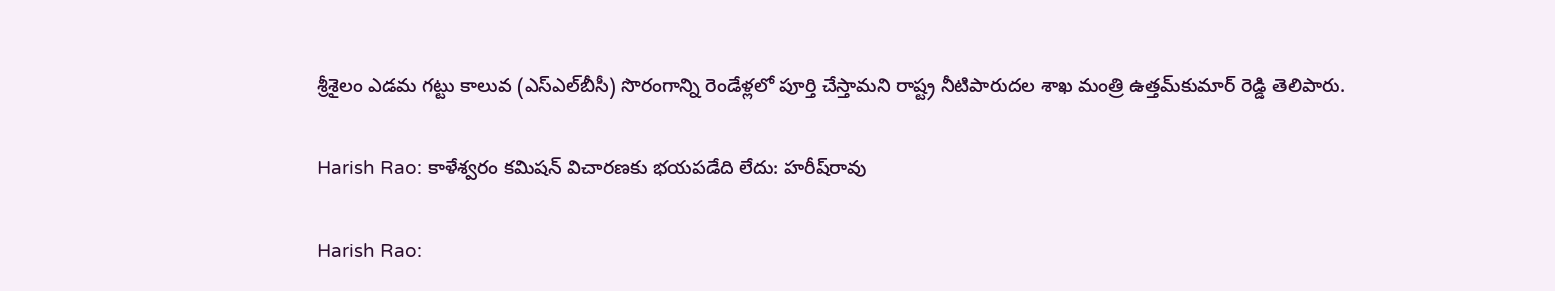శ్రీశైలం ఎడమ గట్టు కాలువ (ఎస్‌ఎల్‌బీసీ) సొరంగాన్ని రెండేళ్లలో పూర్తి చేస్తామని రాష్ట్ర నీటిపారుదల శాఖ మంత్రి ఉత్తమ్‌కుమార్‌ రెడ్డి తెలిపారు.

Harish Rao: కాళేశ్వరం కమిషన్‌ విచారణకు భయపడేది లేదు: హరీష్‌రావు

Harish Rao: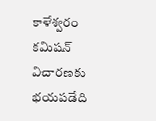కాళేశ్వరం కమిషన్‌ విచారణకు భయపడేది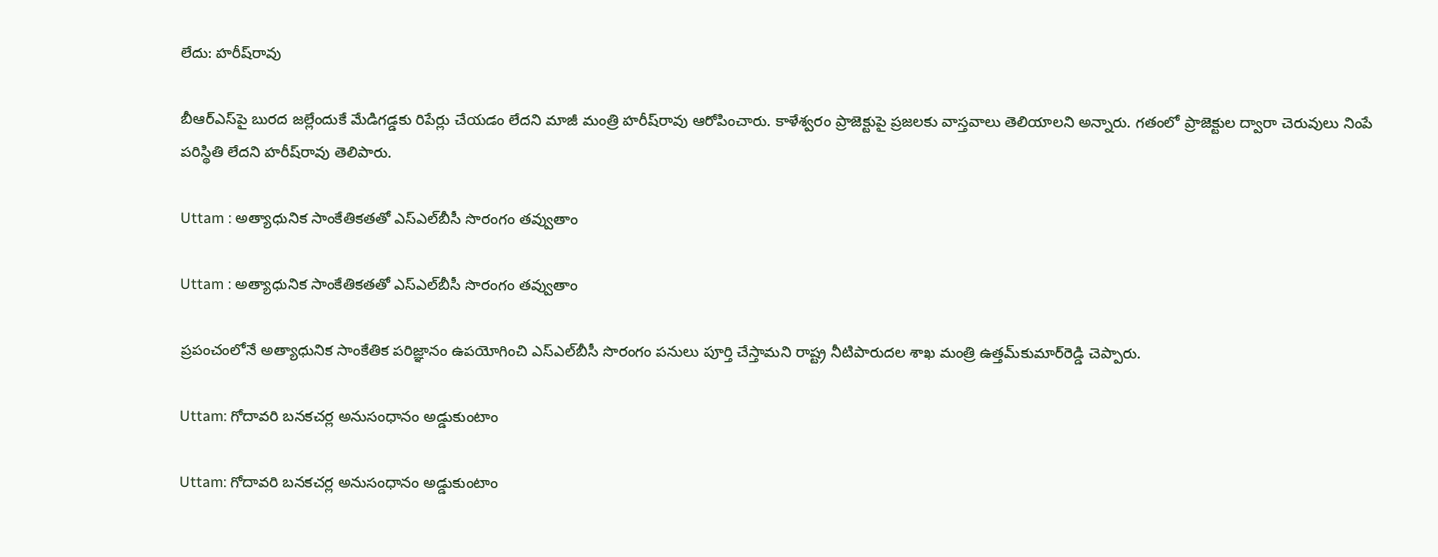లేదు: హరీష్‌రావు

బీఆర్ఎస్‌పై బురద జల్లేందుకే మేడిగడ్డకు రిపేర్లు చేయడం లేదని మాజీ మంత్రి హరీష్‌రావు ఆరోపించారు. కాళేశ్వరం ప్రాజెక్టుపై ప్రజలకు వాస్తవాలు తెలియాలని అన్నారు. గతంలో ప్రాజెక్టుల ద్వారా చెరువులు నింపే పరిస్థితి లేదని హరీష్‌రావు తెలిపారు.

Uttam : అత్యాధునిక సాంకేతికతతో ఎస్‌ఎల్‌బీసీ సొరంగం తవ్వుతాం

Uttam : అత్యాధునిక సాంకేతికతతో ఎస్‌ఎల్‌బీసీ సొరంగం తవ్వుతాం

ప్రపంచంలోనే అత్యాధునిక సాంకేతిక పరిజ్ఞానం ఉపయోగించి ఎస్‌ఎల్‌బీసీ సొరంగం పనులు పూర్తి చేస్తామని రాష్ట్ర నీటిపారుదల శాఖ మంత్రి ఉత్తమ్‌కుమార్‌రెడ్డి చెప్పారు.

Uttam: గోదావరి బనకచర్ల అనుసంధానం అడ్డుకుంటాం

Uttam: గోదావరి బనకచర్ల అనుసంధానం అడ్డుకుంటాం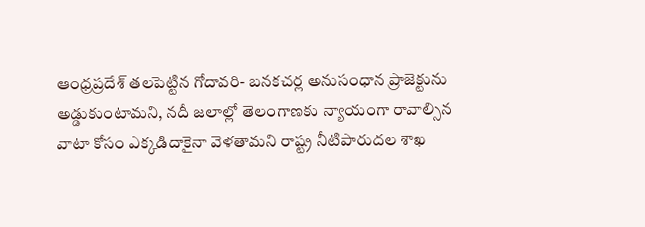ఆంధ్రప్రదేశ్‌ తలపెట్టిన గోదావరి- బనకచర్ల అనుసంధాన ప్రాజెక్టును అడ్డుకుంటామని, నదీ జలాల్లో తెలంగాణకు న్యాయంగా రావాల్సిన వాటా కోసం ఎక్కడిదాకైనా వెళతామని రాష్ట్ర నీటిపారుదల శాఖ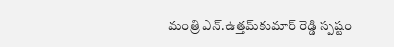మంత్రి ఎన్‌.ఉత్తమ్‌కుమార్‌ రెడ్డి స్పష్టం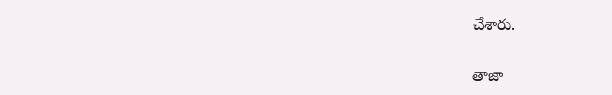చేశారు.

తాజా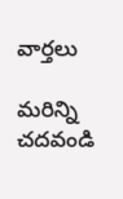వార్తలు

మరిన్ని చదవండి